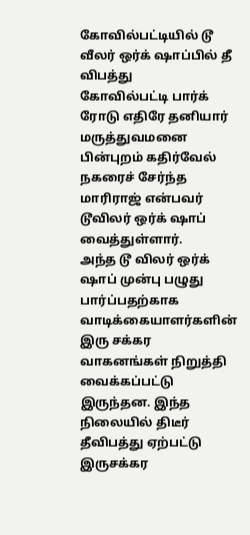கோவில்பட்டியில் டூ வீலர் ஒர்க் ஷாப்பில் தீ விபத்து
கோவில்பட்டி பார்க் ரோடு எதிரே தனியார் மருத்துவமனை பின்புறம் கதிர்வேல் நகரைச் சேர்ந்த மாரிராஜ் என்பவர் டூவிலர் ஒர்க் ஷாப் வைத்துள்ளார்.
அந்த டூ விலர் ஒர்க் ஷாப் முன்பு பழுது பார்ப்பதற்காக வாடிக்கையாளர்களின் இரு சக்கர வாகனங்கள் நிறுத்தி வைக்கப்பட்டு இருந்தன. இந்த நிலையில் திடீர் தீவிபத்து ஏற்பட்டு இருசக்கர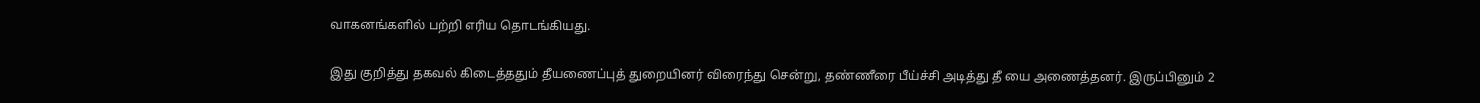வாகனங்களில் பற்றி எரிய தொடங்கியது.

இது குறித்து தகவல் கிடைத்ததும் தீயணைப்புத் துறையினர் விரைந்து சென்று, தண்ணீரை பீய்ச்சி அடித்து தீ யை அணைத்தனர். இருப்பினும் 2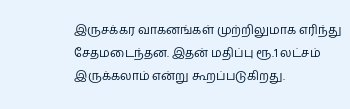இருசக்கர வாகனங்கள் முற்றிலுமாக எரிந்து சேதமடைந்தன. இதன் மதிப்பு ரூ.1 லட்சம் இருக்கலாம் என்று கூறப்படுகிறது.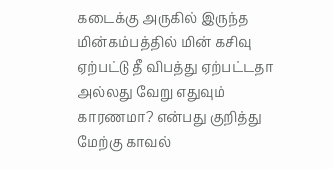கடைக்கு அருகில் இருந்த மின்கம்பத்தில் மின் கசிவு ஏற்பட்டு தீ விபத்து ஏற்பட்டதா அல்லது வேறு எதுவும் காரணமா? என்பது குறித்து மேற்கு காவல்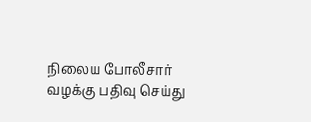நிலைய போலீசார் வழக்கு பதிவு செய்து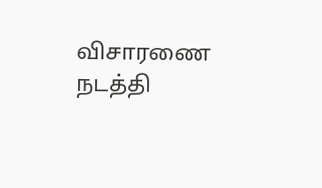விசாரணை நடத்தி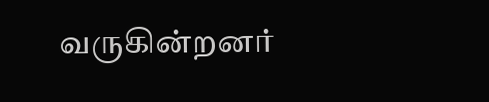வருகின்றனர்